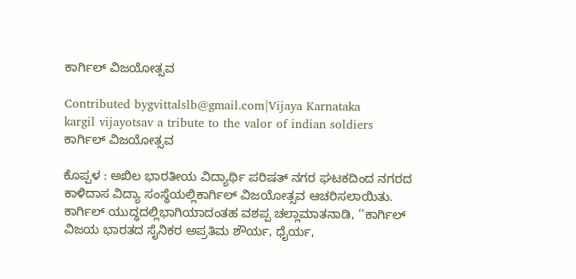ಕಾರ್ಗಿಲ್ ವಿಜಯೋತ್ಸವ

Contributed bygvittalslb@gmail.com|Vijaya Karnataka
kargil vijayotsav a tribute to the valor of indian soldiers
ಕಾರ್ಗಿಲ್ ವಿಜಯೋತ್ಸವ

ಕೊಪ್ಪಳ : ಅಖಿಲ ಭಾರತೀಯ ವಿದ್ಯಾರ್ಥಿ ಪರಿಷತ್ ನಗರ ಘಟಕದಿಂದ ನಗರದ ಕಾಳಿದಾಸ ವಿದ್ಯಾ ಸಂಸ್ಥೆಯಲ್ಲಿಕಾರ್ಗಿಲ್ ವಿಜಯೋತ್ಸವ ಆಚರಿಸಲಾಯಿತು.
ಕಾರ್ಗಿಲ್ ಯುದ್ಧದಲ್ಲಿಭಾಗಿಯಾದಂತಹ ವಶಪ್ಪ ಚಲ್ಲಾಮಾತನಾಡಿ, ‘‘ಕಾರ್ಗಿಲ್ ವಿಜಯ ಭಾರತದ ಸೈನಿಕರ ಅಪ್ರತಿಮ ಶೌರ್ಯ, ಧೈರ್ಯ,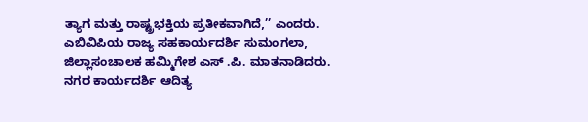ತ್ಯಾಗ ಮತ್ತು ರಾಷ್ಟ್ರಭಕ್ತಿಯ ಪ್ರತೀಕವಾಗಿದೆ,’’ ಎಂದರು. ಎಬಿವಿಪಿಯ ರಾಜ್ಯ ಸಹಕಾರ್ಯದರ್ಶಿ ಸುಮಂಗಲಾ, ಜಿಲ್ಲಾಸಂಚಾಲಕ ಹಮ್ಮಿಗೇಶ ಎಸ್ .ಪಿ. ಮಾತನಾಡಿದರು. ನಗರ ಕಾರ್ಯದರ್ಶಿ ಆದಿತ್ಯ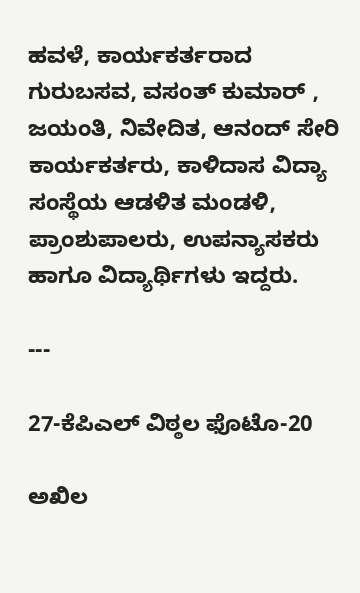ಹವಳೆ, ಕಾರ್ಯಕರ್ತರಾದ ಗುರುಬಸವ, ವಸಂತ್ ಕುಮಾರ್ , ಜಯಂತಿ, ನಿವೇದಿತ, ಆನಂದ್ ಸೇರಿ ಕಾರ್ಯಕರ್ತರು, ಕಾಳಿದಾಸ ವಿದ್ಯಾ ಸಂಸ್ಥೆಯ ಆಡಳಿತ ಮಂಡಳಿ, ಪ್ರಾಂಶುಪಾಲರು, ಉಪನ್ಯಾಸಕರು ಹಾಗೂ ವಿದ್ಯಾರ್ಥಿಗಳು ಇದ್ದರು.

---

27-ಕೆಪಿಎಲ್ ವಿಠ್ಠಲ ಫೊಟೊ-20

ಅಖಿಲ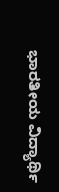ಭಾರತೀಯ ವಿದ್ಯಾರ್ಥಿ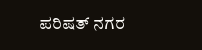ಪರಿಷತ್ ನಗರ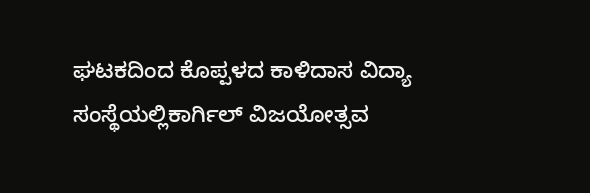ಘಟಕದಿಂದ ಕೊಪ್ಪಳದ ಕಾಳಿದಾಸ ವಿದ್ಯಾ ಸಂಸ್ಥೆಯಲ್ಲಿಕಾರ್ಗಿಲ್ ವಿಜಯೋತ್ಸವ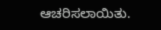ಆಚರಿಸಲಾಯಿತು.